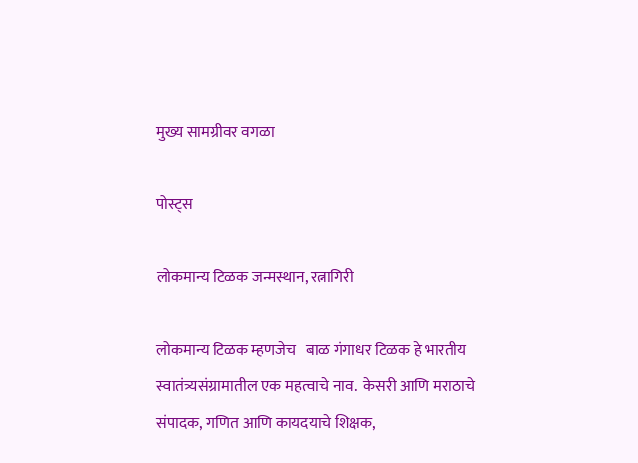मुख्य सामग्रीवर वगळा

पोस्ट्स

लोकमान्य टिळक जन्मस्थान, रत्नागिरी

लोकमान्य टिळक म्हणजेच   बाळ गंगाधर टिळक हे भारतीय स्वातंत्र्यसंग्रामातील एक महत्वाचे नाव.  केसरी आणि मराठाचे संपादक, गणित आणि कायदयाचे शिक्षक,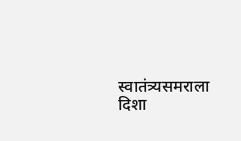स्वातंत्र्यसमराला दिशा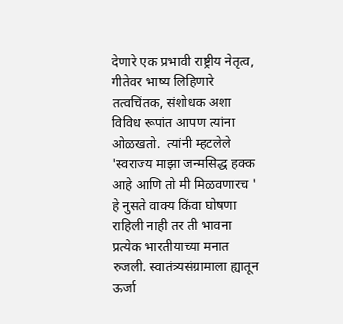देणारे एक प्रभावी राष्ट्रीय नेतृत्व, गीतेवर भाष्य लिहिणारे तत्वचिंतक, संशोधक अशा विविध रूपांत आपण त्यांना ओळखतो.  त्यांनी म्हटलेले 'स्वराज्य माझा जन्मसिद्ध हक्क आहे आणि तो मी मिळवणारच ' हे नुसते वाक्य किंवा घोषणा राहिली नाही तर ती भावना प्रत्येक भारतीयाच्या मनात रुजली. स्वातंत्र्यसंग्रामाला ह्यातून ऊर्जा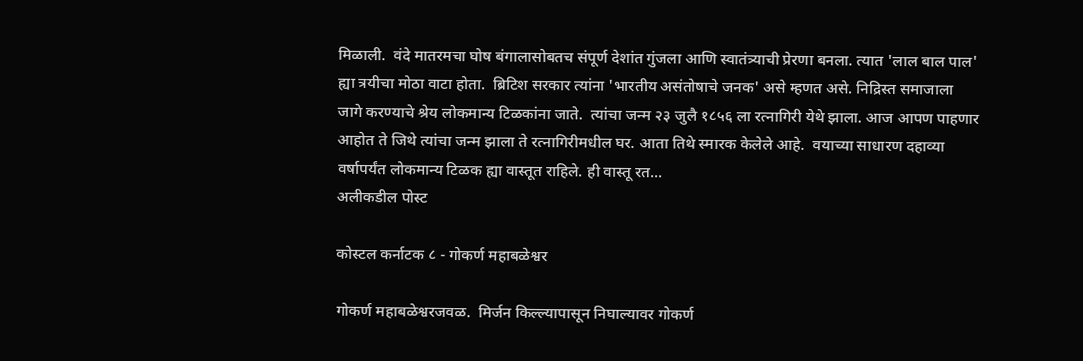मिळाली.  वंदे मातरमचा घोष बंगालासोबतच संपूर्ण देशांत गुंजला आणि स्वातंत्र्याची प्रेरणा बनला. त्यात 'लाल बाल पाल' ह्या त्रयीचा मोठा वाटा होता.  ब्रिटिश सरकार त्यांना 'भारतीय असंतोषाचे जनक' असे म्हणत असे. निद्रिस्त समाजाला जागे करण्याचे श्रेय लोकमान्य टिळकांना जाते.  त्यांचा जन्म २३ जुलै १८५६ ला रत्नागिरी येथे झाला. आज आपण पाहणार आहोत ते जिथे त्यांचा जन्म झाला ते रत्नागिरीमधील घर. आता तिथे स्मारक केलेले आहे.  वयाच्या साधारण दहाव्या वर्षापर्यंत लोकमान्य टिळक ह्या वास्तूत राहिले. ही वास्तू रत...
अलीकडील पोस्ट

कोस्टल कर्नाटक ८ - गोकर्ण महाबळेश्वर

गोकर्ण महाबळेश्वरजवळ.  मिर्जन किल्ल्यापासून निघाल्यावर गोकर्ण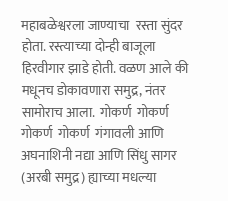महाबळेश्वरला जाण्याचा  रस्ता सुंदर होता. रस्त्याच्या दोन्ही बाजूला हिरवीगार झाडे होती. वळण आले की मधूनच डोकावणारा समुद्र, नंतर सामोराच आला.  गोकर्ण  गोकर्ण  गोकर्ण  गोकर्ण  गंगावली आणि अघनाशिनी नद्या आणि सिंधु सागर (अरबी समुद्र) ह्याच्या मधल्या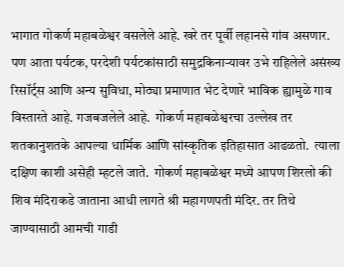भागात गोकर्ण महाबळेश्वर वसलेले आहे. खरे तर पूर्वी लहानसे गांव असणार. पण आता पर्यटक, परदेशी पर्यटकांसाठी समुद्रकिनाऱ्यावर उभे राहिलेले असंख्य रिसॉर्ट्स आणि अन्य सुविधा, मोठ्या प्रमाणात भेट देणारे भाविक ह्यामुळे गाव विस्तारते आहे. गजबजलेले आहे.  गोकर्ण महाबळेश्वरचा उल्लेख तर शतकानुशतके आपल्या धार्मिक आणि सांस्कृतिक इतिहासात आढळतो.  त्याला दक्षिण काशी असेही म्हटले जाते.  गोकर्ण महाबळेश्वर मध्ये आपण शिरलो की शिव मंदिराकडे जाताना आधी लागते श्री महागणपती मंदिर. तर तिथे जाण्यासाठी आमची गाडी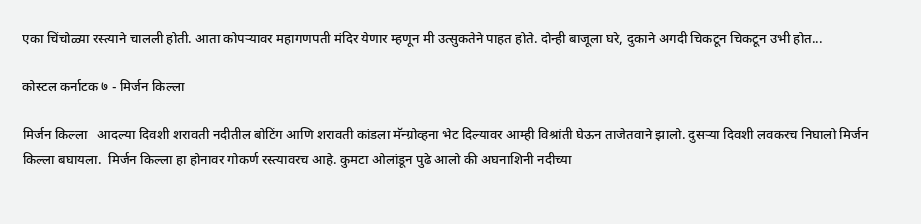एका चिंचोळ्या रस्त्याने चालली होती. आता कोपऱ्यावर महागणपती मंदिर येणार म्हणून मी उत्सुकतेने पाहत होते. दोन्ही बाजूला घरे, दुकाने अगदी चिकटून चिकटून उभी होत...

कोस्टल कर्नाटक ७ - मिर्जन किल्ला

मिर्जन किल्ला   आदल्या दिवशी शरावती नदीतील बोटिंग आणि शरावती कांडला मॅन्ग्रोव्हना भेट दिल्यावर आम्ही विश्रांती घेऊन ताजेतवाने झालो. दुसऱ्या दिवशी लवकरच निघालो मिर्जन किल्ला बघायला.  मिर्जन किल्ला हा होनावर गोकर्ण रस्त्यावरच आहे. कुमटा ओलांडून पुढे आलो की अघनाशिनी नदीच्या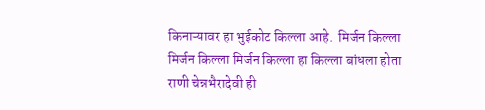किनाऱ्यावर हा भुईकोट किल्ला आहे.  मिर्जन किल्ला मिर्जन किल्ला मिर्जन किल्ला हा किल्ला बांधला होता राणी चेन्नभैरादेवी ही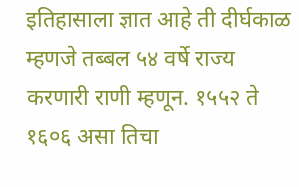इतिहासाला ज्ञात आहे ती दीर्घकाळ म्हणजे तब्बल ५४ वर्षे राज्य करणारी राणी म्हणून. १५५२ ते १६०६ असा तिचा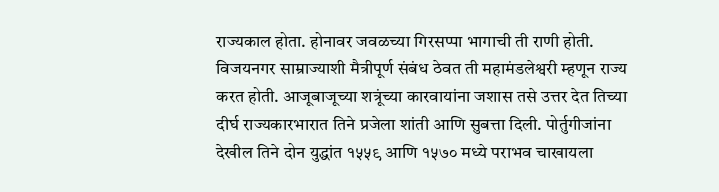राज्यकाल होता. होनावर जवळच्या गिरसप्पा भागाची ती राणी होती.  विजयनगर साम्राज्याशी मैत्रीपूर्ण संबंध ठेवत ती महामंडलेश्वरी म्हणून राज्य करत होती. आजूबाजूच्या शत्रूंच्या कारवायांना जशास तसे उत्तर देत तिच्या दीर्घ राज्यकारभारात तिने प्रजेला शांती आणि सुबत्ता दिली. पोर्तुगीजांना देखील तिने दोन युद्धांत १५५९ आणि १५७० मध्ये पराभव चाखायला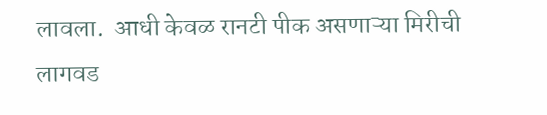लावला.  आधी केवळ रानटी पीक असणाऱ्या मिरीची लागवड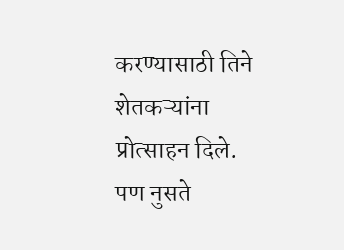करण्यासाठी तिने शेतकऱ्यांना प्रोत्साहन दिले. पण नुसते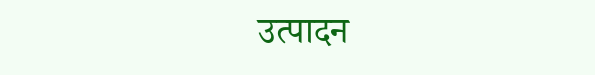उत्पादन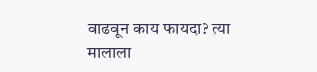वाढवून काय फायदा? त्या मालाला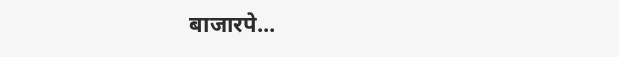बाजारपे...